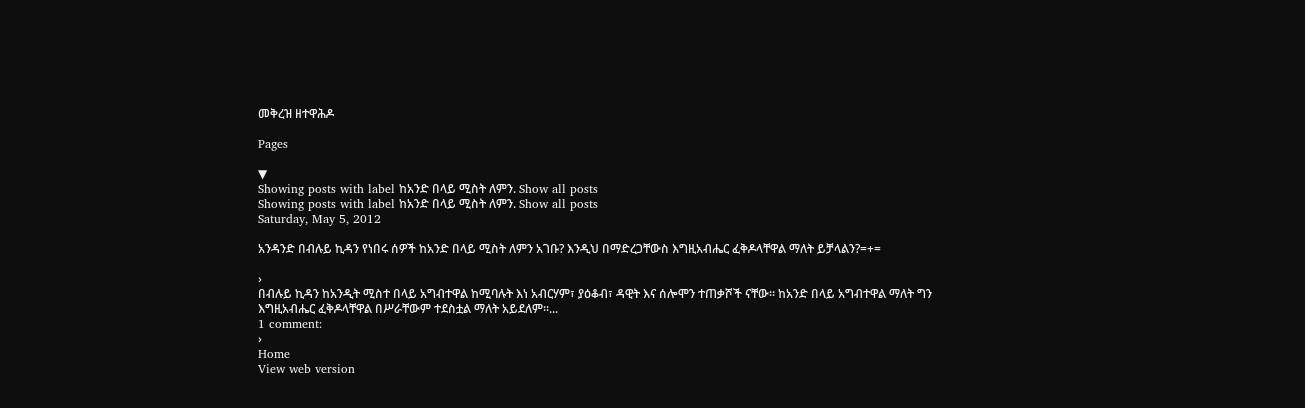መቅረዝ ዘተዋሕዶ

Pages

▼
Showing posts with label ከአንድ በላይ ሚስት ለምን. Show all posts
Showing posts with label ከአንድ በላይ ሚስት ለምን. Show all posts
Saturday, May 5, 2012

አንዳንድ በብሉይ ኪዳን የነበሩ ሰዎች ከአንድ በላይ ሚስት ለምን አገቡ? እንዲህ በማድረጋቸውስ እግዚአብሔር ፈቅዶላቸዋል ማለት ይቻላልን?=+=

›
በብሉይ ኪዳን ከአንዲት ሚስተ በላይ አግብተዋል ከሚባሉት እነ አብርሃም፣ ያዕቆብ፣ ዳዊት እና ሰሎሞን ተጠቃሾች ናቸው፡፡ ከአንድ በላይ አግብተዋል ማለት ግን እግዚአብሔር ፈቅዶላቸዋል በሥራቸውም ተደስቷል ማለት አይደለም፡፡...
1 comment:
›
Home
View web version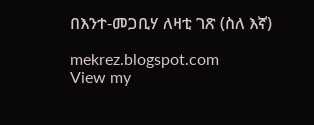በእንተ-መጋቢሃ ለዛቲ ገጽ (ስለ እኛ)

mekrez.blogspot.com
View my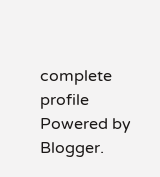complete profile
Powered by Blogger.